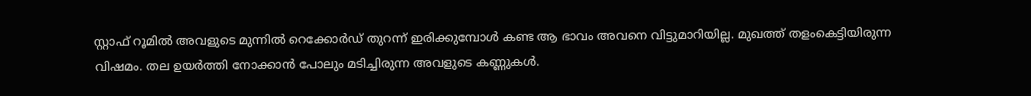സ്റ്റാഫ് റൂമിൽ അവളുടെ മുന്നിൽ റെക്കോർഡ് തുറന്ന് ഇരിക്കുമ്പോൾ കണ്ട ആ ഭാവം അവനെ വിട്ടുമാറിയില്ല. മുഖത്ത് തളംകെട്ടിയിരുന്ന വിഷമം. തല ഉയർത്തി നോക്കാൻ പോലും മടിച്ചിരുന്ന അവളുടെ കണ്ണുകൾ.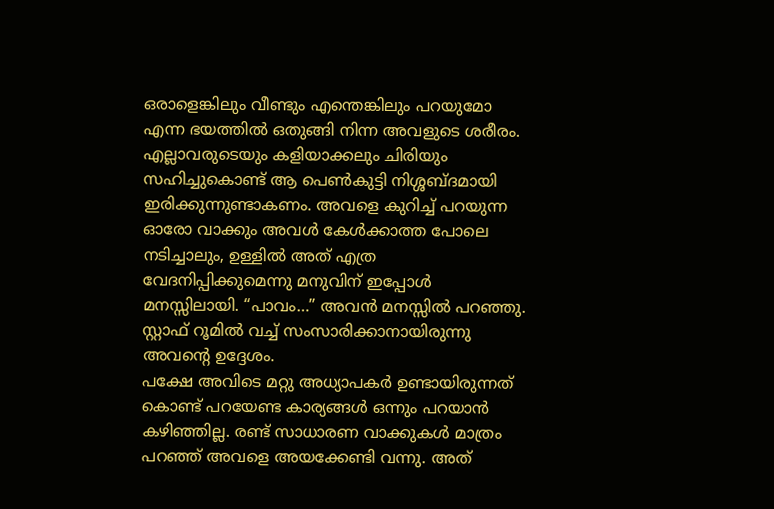ഒരാളെങ്കിലും വീണ്ടും എന്തെങ്കിലും പറയുമോ എന്ന ഭയത്തിൽ ഒതുങ്ങി നിന്ന അവളുടെ ശരീരം.
എല്ലാവരുടെയും കളിയാക്കലും ചിരിയും സഹിച്ചുകൊണ്ട് ആ പെൺകുട്ടി നിശ്ശബ്ദമായി ഇരിക്കുന്നുണ്ടാകണം. അവളെ കുറിച്ച് പറയുന്ന ഓരോ വാക്കും അവൾ കേൾക്കാത്ത പോലെ നടിച്ചാലും, ഉള്ളിൽ അത് എത്ര വേദനിപ്പിക്കുമെന്നു മനുവിന് ഇപ്പോൾ മനസ്സിലായി. “പാവം…” അവൻ മനസ്സിൽ പറഞ്ഞു. സ്റ്റാഫ് റൂമിൽ വച്ച് സംസാരിക്കാനായിരുന്നു അവന്റെ ഉദ്ദേശം.
പക്ഷേ അവിടെ മറ്റു അധ്യാപകർ ഉണ്ടായിരുന്നത് കൊണ്ട് പറയേണ്ട കാര്യങ്ങൾ ഒന്നും പറയാൻ കഴിഞ്ഞില്ല. രണ്ട് സാധാരണ വാക്കുകൾ മാത്രം പറഞ്ഞ് അവളെ അയക്കേണ്ടി വന്നു. അത്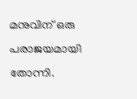മനുവിന് ഒരു പരാജയമായി തോന്നി.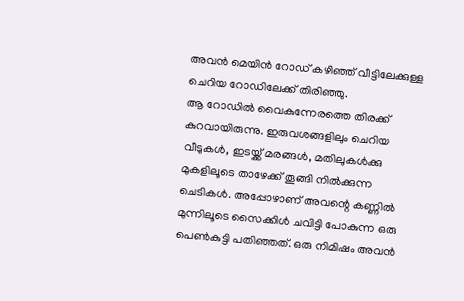അവൻ മെയിൻ റോഡ് കഴിഞ്ഞ് വീട്ടിലേക്കുള്ള ചെറിയ റോഡിലേക്ക് തിരിഞ്ഞു.
ആ റോഡിൽ വൈകുന്നേരത്തെ തിരക്ക് കുറവായിരുന്നു. ഇരുവശങ്ങളിലും ചെറിയ വീടുകൾ, ഇടയ്ക്ക് മരങ്ങൾ, മതിലുകൾക്കു മുകളിലൂടെ താഴേക്ക് തൂങ്ങി നിൽക്കുന്ന ചെടികൾ. അപ്പോഴാണ് അവന്റെ കണ്ണിൽ മുന്നിലൂടെ സൈക്കിൾ ചവിട്ടി പോകുന്ന ഒരു പെൺകുട്ടി പതിഞ്ഞത്. ഒരു നിമിഷം അവൻ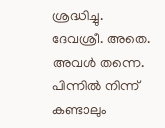ശ്രദ്ധിച്ചു.
ദേവശ്രീ. അതെ. അവൾ തന്നെ. പിന്നിൽ നിന്ന് കണ്ടാലും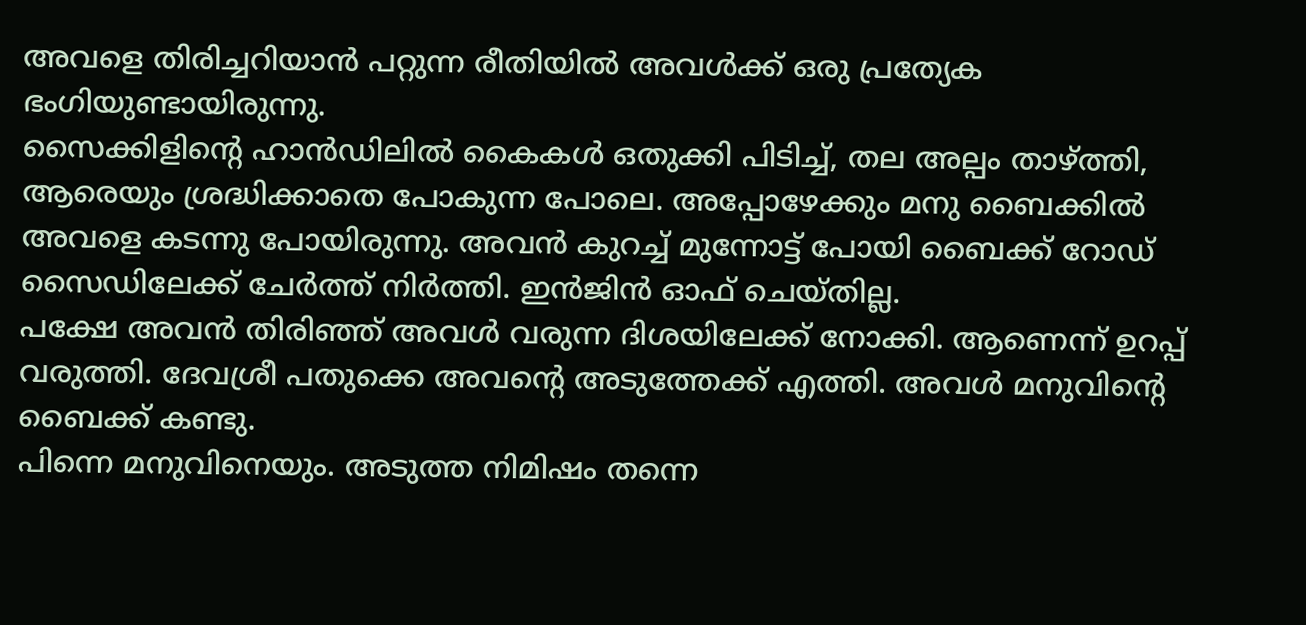അവളെ തിരിച്ചറിയാൻ പറ്റുന്ന രീതിയിൽ അവൾക്ക് ഒരു പ്രത്യേക ഭംഗിയുണ്ടായിരുന്നു.
സൈക്കിളിന്റെ ഹാൻഡിലിൽ കൈകൾ ഒതുക്കി പിടിച്ച്, തല അല്പം താഴ്ത്തി, ആരെയും ശ്രദ്ധിക്കാതെ പോകുന്ന പോലെ. അപ്പോഴേക്കും മനു ബൈക്കിൽ അവളെ കടന്നു പോയിരുന്നു. അവൻ കുറച്ച് മുന്നോട്ട് പോയി ബൈക്ക് റോഡ് സൈഡിലേക്ക് ചേർത്ത് നിർത്തി. ഇൻജിൻ ഓഫ് ചെയ്തില്ല.
പക്ഷേ അവൻ തിരിഞ്ഞ് അവൾ വരുന്ന ദിശയിലേക്ക് നോക്കി. ആണെന്ന് ഉറപ്പ് വരുത്തി. ദേവശ്രീ പതുക്കെ അവന്റെ അടുത്തേക്ക് എത്തി. അവൾ മനുവിന്റെ ബൈക്ക് കണ്ടു.
പിന്നെ മനുവിനെയും. അടുത്ത നിമിഷം തന്നെ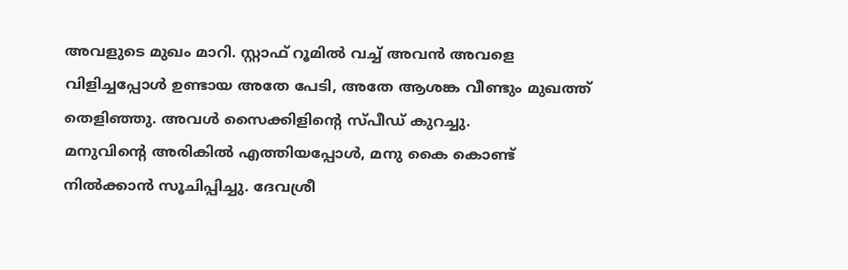അവളുടെ മുഖം മാറി. സ്റ്റാഫ് റൂമിൽ വച്ച് അവൻ അവളെ വിളിച്ചപ്പോൾ ഉണ്ടായ അതേ പേടി, അതേ ആശങ്ക വീണ്ടും മുഖത്ത് തെളിഞ്ഞു. അവൾ സൈക്കിളിന്റെ സ്പീഡ് കുറച്ചു.
മനുവിന്റെ അരികിൽ എത്തിയപ്പോൾ, മനു കൈ കൊണ്ട് നിൽക്കാൻ സൂചിപ്പിച്ചു. ദേവശ്രീ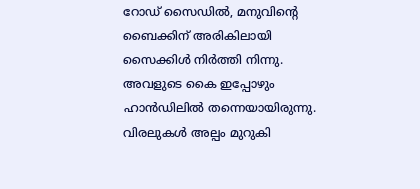റോഡ് സൈഡിൽ, മനുവിന്റെ ബൈക്കിന് അരികിലായി സൈക്കിൾ നിർത്തി നിന്നു. അവളുടെ കൈ ഇപ്പോഴും ഹാൻഡിലിൽ തന്നെയായിരുന്നു. വിരലുകൾ അല്പം മുറുകി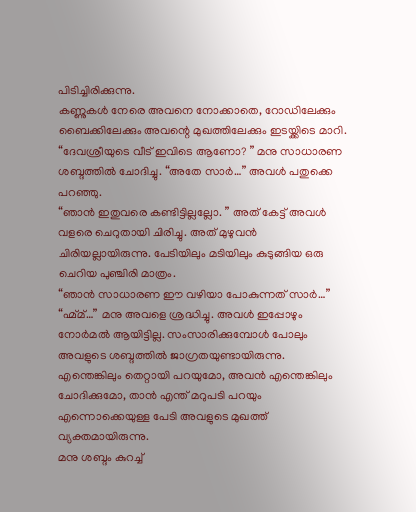പിടിച്ചിരിക്കുന്നു.
കണ്ണുകൾ നേരെ അവനെ നോക്കാതെ, റോഡിലേക്കും ബൈക്കിലേക്കും അവന്റെ മുഖത്തിലേക്കും ഇടയ്ക്കിടെ മാറി. “ദേവശ്രീയുടെ വീട് ഇവിടെ ആണോ? ” മനു സാധാരണ ശബ്ദത്തിൽ ചോദിച്ചു. “അതേ സാർ…” അവൾ പതുക്കെ പറഞ്ഞു.
“ഞാൻ ഇതുവരെ കണ്ടിട്ടില്ലല്ലോ. ” അത് കേട്ട് അവൾ വളരെ ചെറുതായി ചിരിച്ചു. അത് മുഴുവൻ ചിരിയല്ലായിരുന്നു. പേടിയിലും മടിയിലും കുടുങ്ങിയ ഒരു ചെറിയ പുഞ്ചിരി മാത്രം.
“ഞാൻ സാധാരണ ഈ വഴിയാ പോകുന്നത് സാർ…” “ഹ്മ്മ്…” മനു അവളെ ശ്രദ്ധിച്ചു. അവൾ ഇപ്പോഴും നോർമൽ ആയിട്ടില്ല. സംസാരിക്കുമ്പോൾ പോലും അവളുടെ ശബ്ദത്തിൽ ജാഗ്രതയുണ്ടായിരുന്നു. എന്തെങ്കിലും തെറ്റായി പറയുമോ, അവൻ എന്തെങ്കിലും ചോദിക്കുമോ, താൻ എന്ത് മറുപടി പറയും എന്നൊക്കെയുള്ള പേടി അവളുടെ മുഖത്ത് വ്യക്തമായിരുന്നു.
മനു ശബ്ദം കുറച്ച്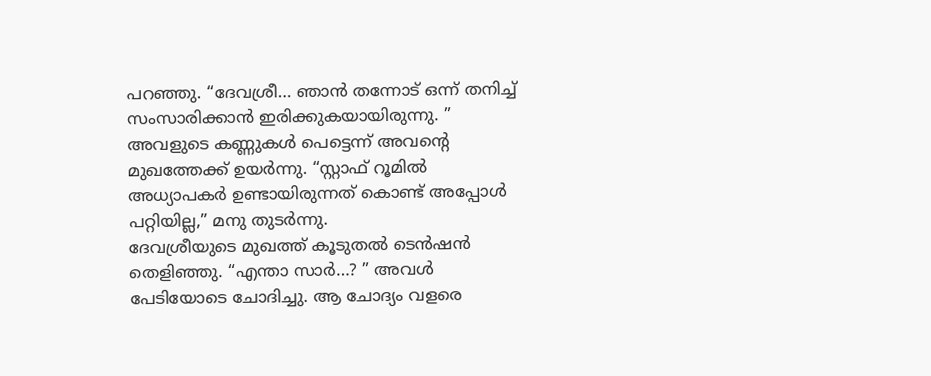പറഞ്ഞു. “ദേവശ്രീ… ഞാൻ തന്നോട് ഒന്ന് തനിച്ച് സംസാരിക്കാൻ ഇരിക്കുകയായിരുന്നു. ” അവളുടെ കണ്ണുകൾ പെട്ടെന്ന് അവന്റെ മുഖത്തേക്ക് ഉയർന്നു. “സ്റ്റാഫ് റൂമിൽ അധ്യാപകർ ഉണ്ടായിരുന്നത് കൊണ്ട് അപ്പോൾ പറ്റിയില്ല,” മനു തുടർന്നു.
ദേവശ്രീയുടെ മുഖത്ത് കൂടുതൽ ടെൻഷൻ തെളിഞ്ഞു. “എന്താ സാർ…? ” അവൾ പേടിയോടെ ചോദിച്ചു. ആ ചോദ്യം വളരെ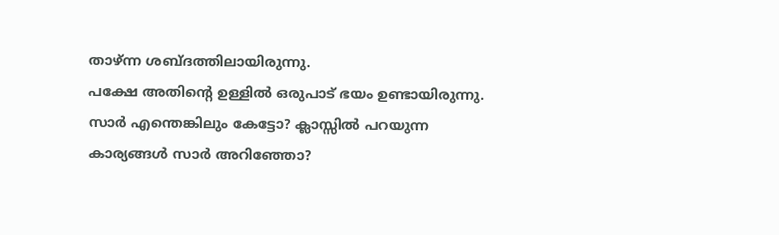താഴ്ന്ന ശബ്ദത്തിലായിരുന്നു.
പക്ഷേ അതിന്റെ ഉള്ളിൽ ഒരുപാട് ഭയം ഉണ്ടായിരുന്നു. സാർ എന്തെങ്കിലും കേട്ടോ? ക്ലാസ്സിൽ പറയുന്ന കാര്യങ്ങൾ സാർ അറിഞ്ഞോ?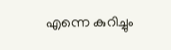എന്നെ കുറിച്ചും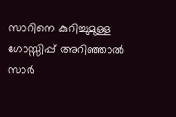സാറിനെ കുറിച്ചുമുള്ള ഗോസ്സിപ്പ് അറിഞ്ഞാൽ സാർ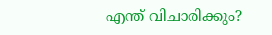എന്ത് വിചാരിക്കും?